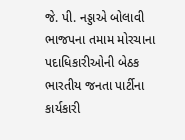જે. પી. નડ્ડાએ બોલાવી ભાજપના તમામ મોરચાના પદાધિકારીઓની બેઠક
ભારતીય જનતા પાર્ટીના કાર્યકારી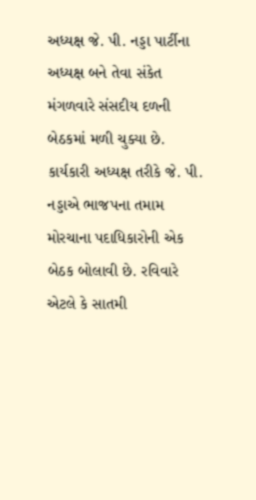અધ્યક્ષ જે. પી. નડ્ડા પાર્ટીના અધ્યક્ષ બને તેવા સંકેત મંગળવારે સંસદીય દળની બેઠકમાં મળી ચુક્યા છે. કાર્યકારી અધ્યક્ષ તરીકે જે. પી. નડ્ડાએ ભાજપના તમામ મોરચાના પદાધિકારોની એક બેઠક બોલાવી છે. રવિવારે એટલે કે સાતમી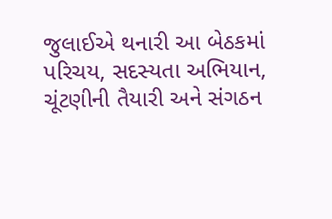જુલાઈએ થનારી આ બેઠકમાં પરિચય, સદસ્યતા અભિયાન, ચૂંટણીની તૈયારી અને સંગઠન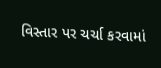વિસ્તાર પર ચર્ચા કરવામાં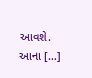આવશે. આના […]